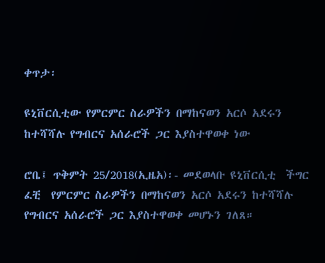ቀጥታ፡

ዩኒቨርሲቲው የምርምር ስራዎችን በማከናወን አርሶ አደሩን ከተሻሻሉ የግብርና አሰራሮች ጋር እያስተዋወቀ ነው

ሮቤ፤ ጥቅምት 25/2018(ኢዜአ)፡- መደወላቡ ዩኒቨርሲቲ  ችግር ፈቺ  የምርምር ስራዎችን በማከናወን አርሶ አደሩን ከተሻሻሉ የግብርና አሰራሮች ጋር እያስተዋወቀ መሆኑን ገለጸ።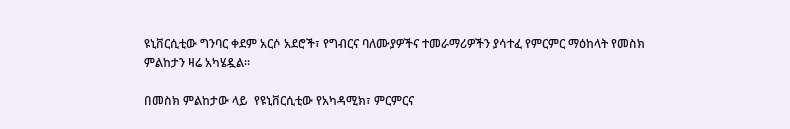ዩኒቨርሲቲው ግንባር ቀደም አርሶ አደሮች፣ የግብርና ባለሙያዎችና ተመራማሪዎችን ያሳተፈ የምርምር ማዕከላት የመስክ ምልከታን ዛሬ አካሄዷል።

በመስክ ምልከታው ላይ  የዩኒቨርሲቲው የአካዳሚክ፣ ምርምርና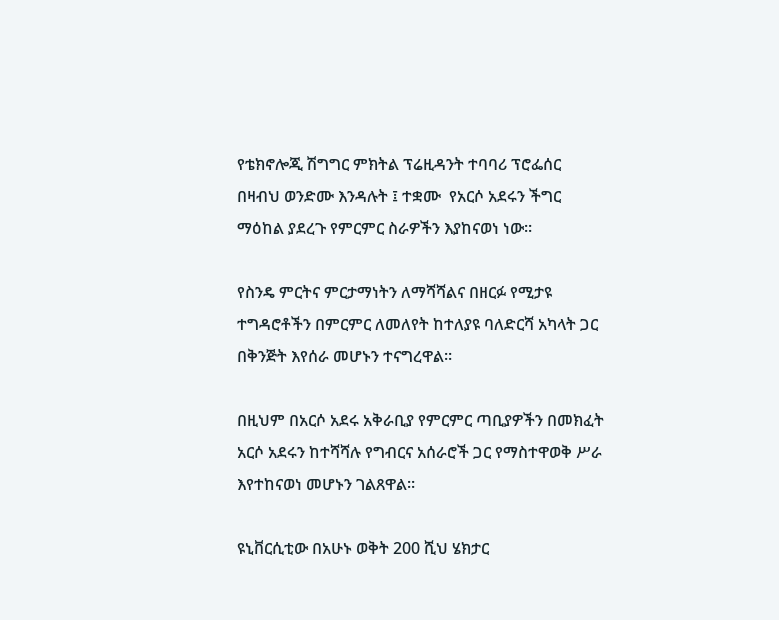የቴክኖሎጂ ሽግግር ምክትል ፕሬዚዳንት ተባባሪ ፕሮፌሰር በዛብህ ወንድሙ እንዳሉት ፤ ተቋሙ  የአርሶ አደሩን ችግር ማዕከል ያደረጉ የምርምር ስራዎችን እያከናወነ ነው።

የስንዴ ምርትና ምርታማነትን ለማሻሻልና በዘርፉ የሚታዩ ተግዳሮቶችን በምርምር ለመለየት ከተለያዩ ባለድርሻ አካላት ጋር በቅንጅት እየሰራ መሆኑን ተናግረዋል።

በዚህም በአርሶ አደሩ አቅራቢያ የምርምር ጣቢያዎችን በመክፈት አርሶ አደሩን ከተሻሻሉ የግብርና አሰራሮች ጋር የማስተዋወቅ ሥራ እየተከናወነ መሆኑን ገልጸዋል።

ዩኒቨርሲቲው በአሁኑ ወቅት 200 ሺህ ሄክታር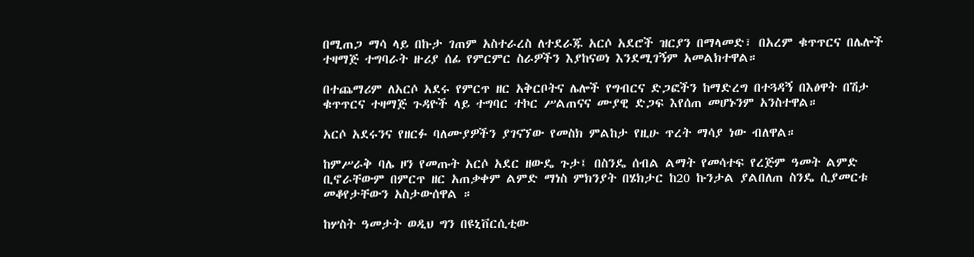በሚጠጋ ማሳ ላይ በኩታ ገጠም አስተራረስ ለተደራጁ አርሶ አደሮች ዝርያን በማላመድ፣ በአረም ቁጥጥርና በሌሎች ተዛማጅ ተግባራት ዙሪያ ሰፊ የምርምር ስራዎችን እያከናወነ እንደሚገኝም አመልክተዋል።

በተጨማሪም ለአርሶ አደሩ የምርጥ ዘር አቅርቦትና ሌሎች የግብርና ድጋፎችን ከማድረግ በተጓዳኝ በእፅዋት በሽታ ቁጥጥርና ተዛማጅ ጉዳዮች ላይ ተግባር ተኮር ሥልጠናና ሙያዊ ድጋፍ እየሰጠ መሆኑንም አንስተዋል።

አርሶ አደሩንና የዘርፉ ባለሙያዎችን ያገናኘው የመስክ ምልከታ የዚሁ ጥረት ማሳያ ነው ብለዋል።

ከምሥራቅ ባሌ ዞን የመጡት አርሶ አደር ዘውዴ ጉታ፤ በስንዴ ሰብል ልማት የመሳተፍ የረጅም ዓመት ልምድ ቢኖራቸውም በምርጥ ዘር አጠቃቀም ልምድ ማነስ ምክንያት በሄክታር ከ20 ኩንታል ያልበለጠ ስንዴ ሲያመርቱ መቆየታቸውን አስታውሰዋል ።

ከሦስት ዓመታት ወዲህ ግን በዩኒቨርሲቲው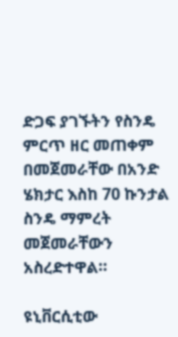ድጋፍ ያገኙትን የስንዴ ምርጥ ዘር መጠቀም በመጀመራቸው በአንድ ሄክታር እስከ 70 ኩንታል ስንዴ ማምረት መጀመራቸውን አስረድተዋል።

ዩኒቨርሲቲው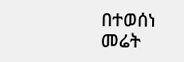በተወሰነ መሬት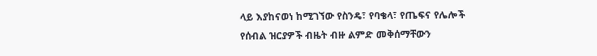ላይ እያከናወነ ከሚገኘው የስንዴ፣ የባቄላ፣ የጤፍና የሌሎች የሰብል ዝርያዎች ብዜት ብዙ ልምድ መቅሰማቸውን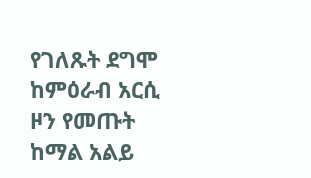የገለጹት ደግሞ ከምዕራብ አርሲ ዞን የመጡት ከማል አልይ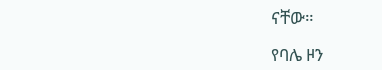ናቸው።

የባሌ ዞን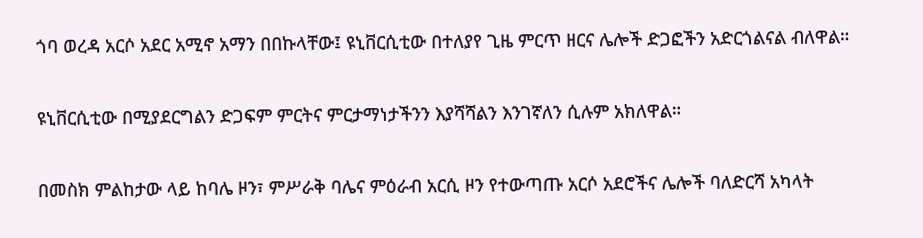ጎባ ወረዳ አርሶ አደር አሚኖ አማን በበኩላቸው፤ ዩኒቨርሲቲው በተለያየ ጊዜ ምርጥ ዘርና ሌሎች ድጋፎችን አድርጎልናል ብለዋል።

ዩኒቨርሲቲው በሚያደርግልን ድጋፍም ምርትና ምርታማነታችንን እያሻሻልን እንገኛለን ሲሉም አክለዋል።

በመስክ ምልከታው ላይ ከባሌ ዞን፣ ምሥራቅ ባሌና ምዕራብ አርሲ ዞን የተውጣጡ አርሶ አደሮችና ሌሎች ባለድርሻ አካላት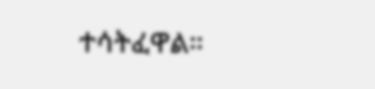ተሳትፈዋል።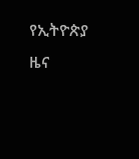የኢትዮጵያ ዜና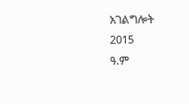አገልግሎት
2015
ዓ.ም